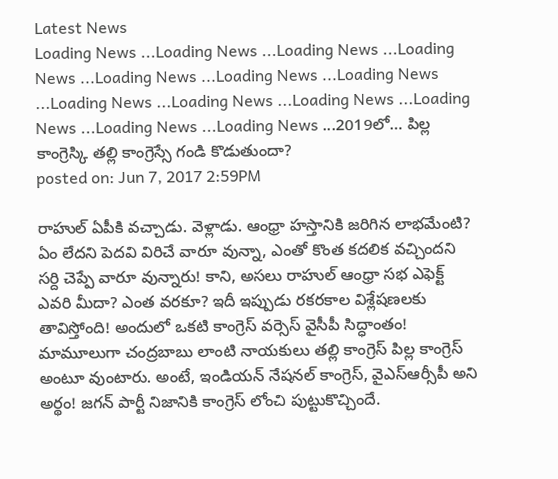Latest News
Loading News ...Loading News ...Loading News ...Loading News ...Loading News ...Loading News ...Loading News ...Loading News ...Loading News ...Loading News ...Loading News ...Loading News ...Loading News ...2019లో… పిల్ల కాంగ్రెస్కి తల్లి కాంగ్రెస్సే గండి కొడుతుందా?
posted on: Jun 7, 2017 2:59PM

రాహుల్ ఏపీకి వచ్చాడు. వెళ్లాడు. ఆంధ్రా హస్తానికి జరిగిన లాభమేంటి? ఏం లేదని పెదవి విరిచే వారూ వున్నా, ఎంతో కొంత కదలిక వచ్చిందని సర్ది చెప్పే వారూ వున్నారు! కాని, అసలు రాహుల్ ఆంధ్రా సభ ఎఫెక్ట్ ఎవరి మీదా? ఎంత వరకూ? ఇదీ ఇప్పుడు రకరకాల విశ్లేషణలకు తావిస్తోంది! అందులో ఒకటి కాంగ్రెస్ వర్సెస్ వైసీపీ సిద్ధాంతం!
మామూలుగా చంద్రబాబు లాంటి నాయకులు తల్లి కాంగ్రెస్ పిల్ల కాంగ్రెస్ అంటూ వుంటారు. అంటే, ఇండియన్ నేషనల్ కాంగ్రెస్, వైఎస్ఆర్సీపీ అని అర్థం! జగన్ పార్టీ నిజానికి కాంగ్రెస్ లోంచి పుట్టుకొచ్చిందే.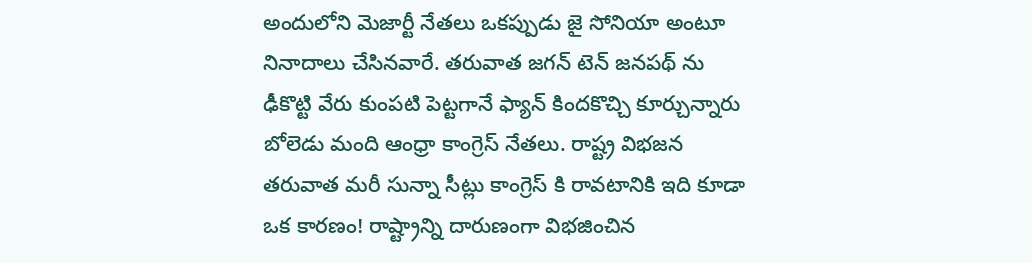అందులోని మెజార్టీ నేతలు ఒకప్పుడు జై సోనియా అంటూ నినాదాలు చేసినవారే. తరువాత జగన్ టెన్ జనపథ్ ను ఢీకొట్టి వేరు కుంపటి పెట్టగానే ఫ్యాన్ కిందకొచ్చి కూర్చున్నారు బోలెడు మంది ఆంధ్రా కాంగ్రెస్ నేతలు. రాష్ట్ర విభజన తరువాత మరీ సున్నా సీట్లు కాంగ్రెస్ కి రావటానికి ఇది కూడా ఒక కారణం! రాష్ట్రాన్ని దారుణంగా విభజించిన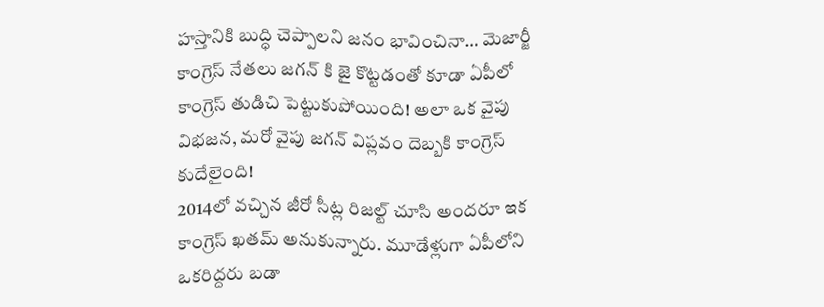హస్తానికి బుద్ధి చెప్పాలని జనం భావించినా… మెజార్జీ కాంగ్రెస్ నేతలు జగన్ కి జై కొట్టడంతో కూడా ఏపీలో కాంగ్రెస్ తుడిచి పెట్టుకుపోయింది! అలా ఒక వైపు విభజన, మరో వైపు జగన్ విప్లవం దెబ్బకి కాంగ్రెస్ కుదేలైంది!
2014లో వచ్చిన జీరో సీట్ల రిజల్ట్ చూసి అందరూ ఇక కాంగ్రెస్ ఖతమ్ అనుకున్నారు. మూడేళ్లుగా ఏపీలోని ఒకరిద్దరు బడా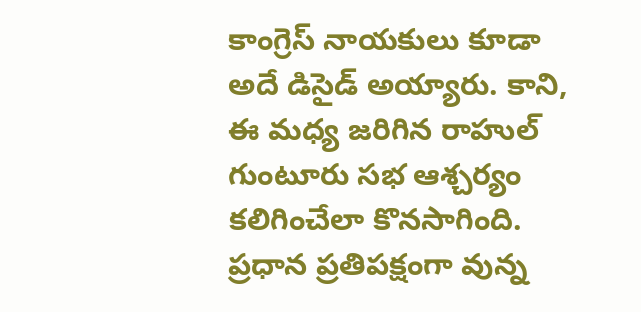కాంగ్రెస్ నాయకులు కూడా అదే డిసైడ్ అయ్యారు. కాని, ఈ మధ్య జరిగిన రాహుల్ గుంటూరు సభ ఆశ్చర్యం కలిగించేలా కొనసాగింది. ప్రధాన ప్రతిపక్షంగా వున్న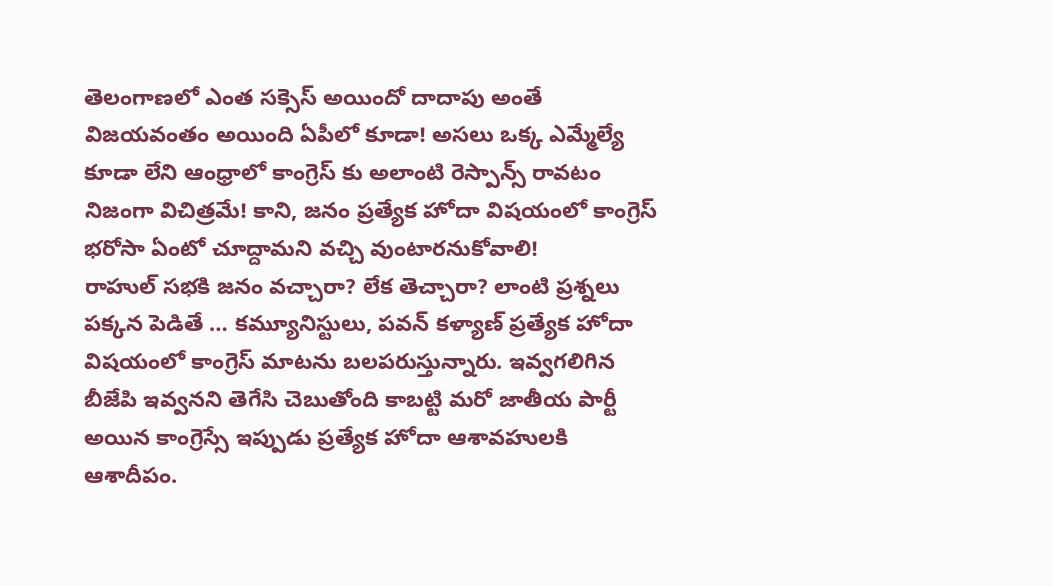తెలంగాణలో ఎంత సక్సెస్ అయిందో దాదాపు అంతే విజయవంతం అయింది ఏపీలో కూడా! అసలు ఒక్క ఎమ్మేల్యే కూడా లేని ఆంధ్రాలో కాంగ్రెస్ కు అలాంటి రెస్పాన్స్ రావటం నిజంగా విచిత్రమే! కాని, జనం ప్రత్యేక హోదా విషయంలో కాంగ్రెస్ భరోసా ఏంటో చూద్దామని వచ్చి వుంటారనుకోవాలి!
రాహుల్ సభకి జనం వచ్చారా? లేక తెచ్చారా? లాంటి ప్రశ్నలు పక్కన పెడితే … కమ్యూనిస్టులు, పవన్ కళ్యాణ్ ప్రత్యేక హోదా విషయంలో కాంగ్రెస్ మాటను బలపరుస్తున్నారు. ఇవ్వగలిగిన బీజేపి ఇవ్వనని తెగేసి చెబుతోంది కాబట్టి మరో జాతీయ పార్టీ అయిన కాంగ్రెస్సే ఇప్పుడు ప్రత్యేక హోదా ఆశావహులకి ఆశాదీపం.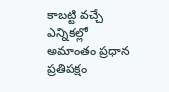కాబట్టి వచ్చే ఎన్నికల్లో అమాంతం ప్రధాన ప్రతిపక్షం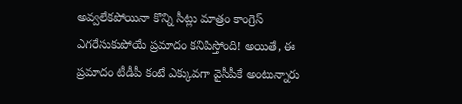అవ్వలేకపోయినా కొన్ని సీట్లు మాత్రం కాంగ్రెస్ ఎగరేసుకుపోయే ప్రమాదం కనిపిస్తోంది! అయితే, ఈ ప్రమాదం టీడీపీ కంటే ఎక్కువగా వైసీపీకే అంటున్నారు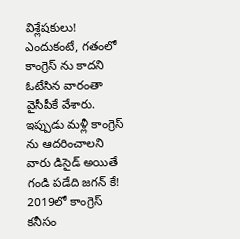విశ్లేషకులు! ఎందుకంటే, గతంలో కాంగ్రెస్ ను కాదని ఓటేసిన వారంతా వైసీపీకే వేశారు.
ఇప్పుడు మళ్లీ కాంగ్రెస్ ను ఆదరించాలని వారు డిసైడ్ అయితే గండి పడేది జగన్ కే! 2019లో కాంగ్రెస్ కనీసం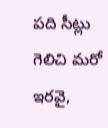పది సీట్లు గెలిచి మరో ఇరవై,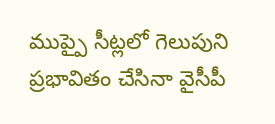ముప్పై సీట్లలో గెలుపుని ప్రభావితం చేసినా వైసీపీ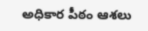అధికార పీఠం ఆశలు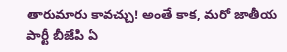తారుమారు కావచ్చు! అంతే కాక, మరో జాతీయ పార్టీ బీజేపి ఏ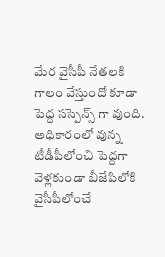మేర వైసీపీ నేతలకి గాలం వేస్తుందో కూడా పెద్ద సస్పెన్స్ గా వుంది. అధికారంలో వున్న టీడీపీలోంచి పెద్దగా వెళ్లకుండా బీజేపిలోకి వైసీపీలోంచే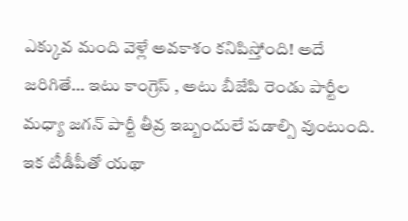ఎక్కువ మంది వెళ్లే అవకాశం కనిపిస్తోంది! అదే జరిగితే… ఇటు కాంగ్రెస్ , అటు బీజేపి రెండు పార్టీల మధ్యా జగన్ పార్టీ తీవ్ర ఇబ్బందులే పడాల్సి వుంటుంది. ఇక టీడీపీతో యథా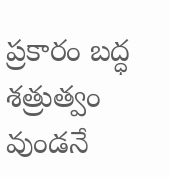ప్రకారం బద్ధ శత్రుత్వం వుండనే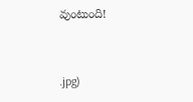వుంటుంది!


.jpg)